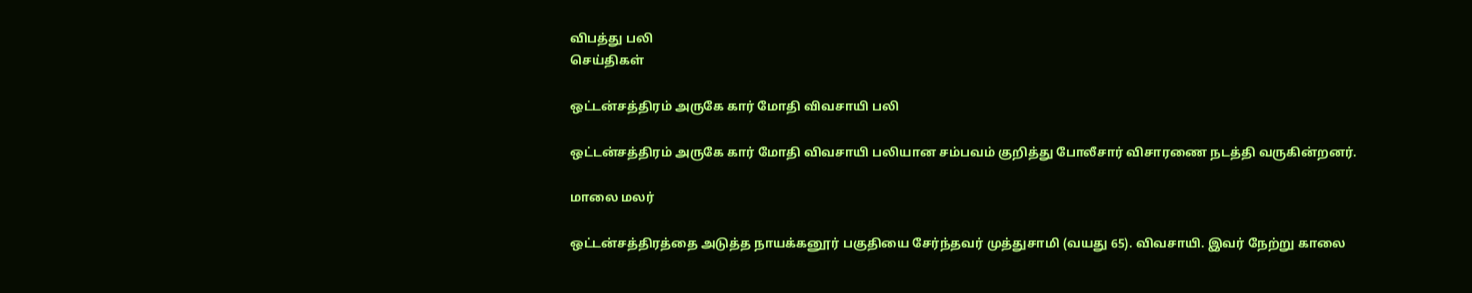விபத்து பலி
செய்திகள்

ஒட்டன்சத்திரம் அருகே கார் மோதி விவசாயி பலி

ஒட்டன்சத்திரம் அருகே கார் மோதி விவசாயி பலியான சம்பவம் குறித்து போலீசார் விசாரணை நடத்தி வருகின்றனர்.

மாலை மலர்

ஒட்டன்சத்திரத்தை அடுத்த நாயக்கனூர் பகுதியை சேர்ந்தவர் முத்துசாமி (வயது 65). விவசாயி. இவர் நேற்று காலை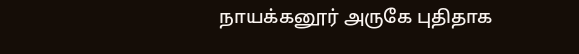நாயக்கனூர் அருகே புதிதாக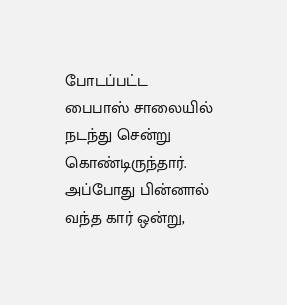போடப்பட்ட பைபாஸ் சாலையில் நடந்து சென்று கொண்டிருந்தார். அப்போது பின்னால் வந்த கார் ஒன்று,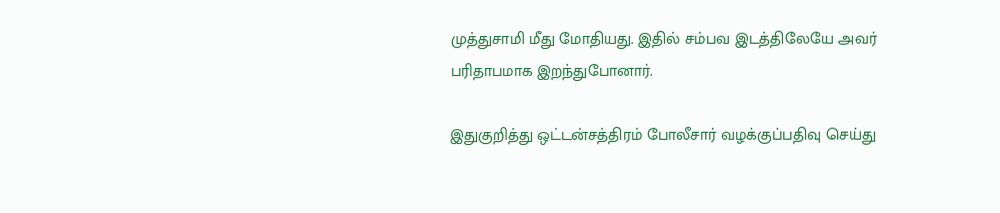முத்துசாமி மீது மோதியது. இதில் சம்பவ இடத்திலேயே அவர் பரிதாபமாக இறந்துபோனார்.

இதுகுறித்து ஒட்டன்சத்திரம் போலீசார் வழக்குப்பதிவு செய்து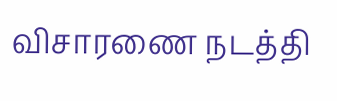விசாரணை நடத்தி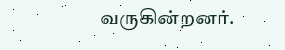வருகின்றனர்.